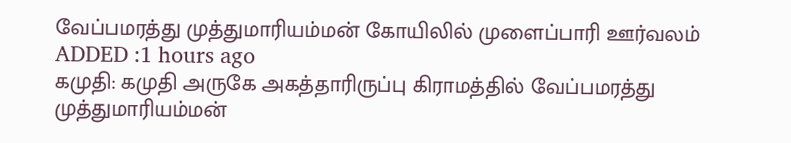வேப்பமரத்து முத்துமாரியம்மன் கோயிலில் முளைப்பாரி ஊர்வலம்
ADDED :1 hours ago
கமுதி: கமுதி அருகே அகத்தாரிருப்பு கிராமத்தில் வேப்பமரத்து முத்துமாரியம்மன்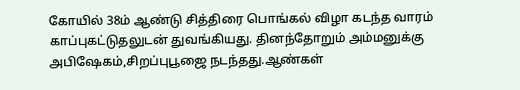கோயில் 38ம் ஆண்டு சித்திரை பொங்கல் விழா கடந்த வாரம் காப்புகட்டுதலுடன் துவங்கியது. தினந்தோறும் அம்மனுக்கு அபிஷேகம்,சிறப்புபூஜை நடந்தது.ஆண்கள்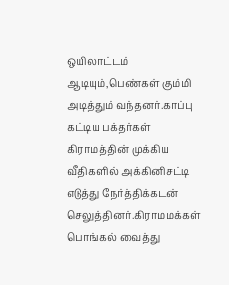ஒயிலாட்டம் ஆடியும்,பெண்கள் கும்மி அடித்தும் வந்தனர்.காப்பு கட்டிய பக்தர்கள் கிராமத்தின் முக்கிய வீதிகளில் அக்கினிசட்டி எடுத்து நேர்த்திக்கடன் செலுத்தினர்.கிராமமக்கள் பொங்கல் வைத்து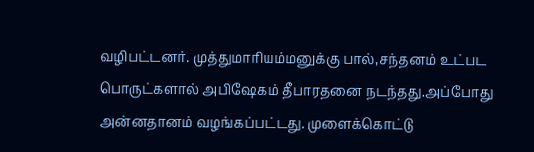வழிபட்டனர். முத்துமாரியம்மனுக்கு பால்,சந்தனம் உட்பட பொருட்களால் அபிஷேகம் தீபாரதனை நடந்தது.அப்போது அன்னதானம் வழங்கப்பட்டது. முளைக்கொட்டு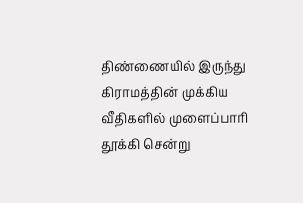திண்ணையில் இருந்து கிராமத்தின் முக்கிய வீதிகளில் முளைப்பாரி தூக்கி சென்று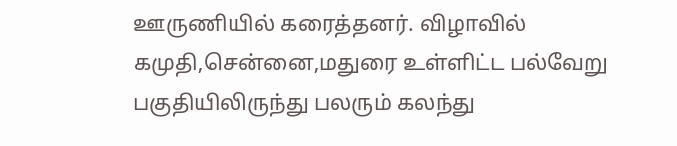ஊருணியில் கரைத்தனர். விழாவில் கமுதி,சென்னை,மதுரை உள்ளிட்ட பல்வேறு பகுதியிலிருந்து பலரும் கலந்து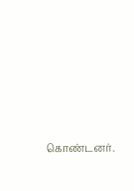கொண்டனர்.